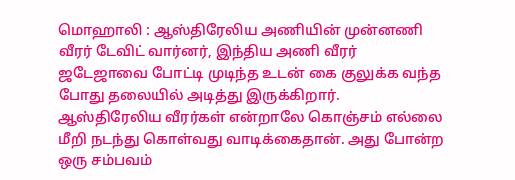மொஹாலி : ஆஸ்திரேலிய அணியின் முன்னணி வீரர் டேவிட் வார்னர், இந்திய அணி வீரர் ஜடேஜாவை போட்டி முடிந்த உடன் கை குலுக்க வந்த போது தலையில் அடித்து இருக்கிறார்.
ஆஸ்திரேலிய வீரர்கள் என்றாலே கொஞ்சம் எல்லை மீறி நடந்து கொள்வது வாடிக்கைதான். அது போன்ற ஒரு சம்பவம்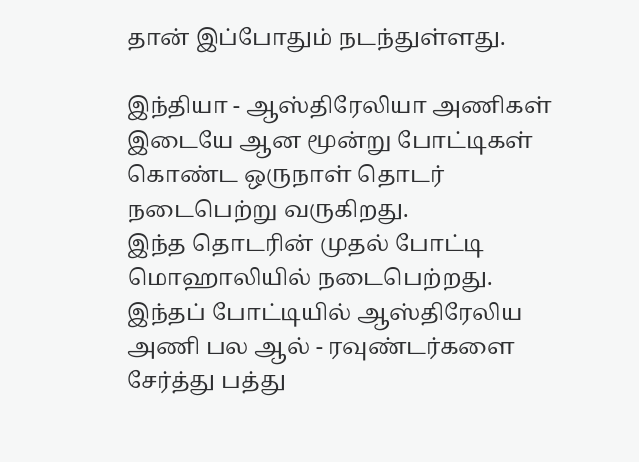தான் இப்போதும் நடந்துள்ளது.

இந்தியா - ஆஸ்திரேலியா அணிகள் இடையே ஆன மூன்று போட்டிகள் கொண்ட ஒருநாள் தொடர் நடைபெற்று வருகிறது.
இந்த தொடரின் முதல் போட்டி மொஹாலியில் நடைபெற்றது. இந்தப் போட்டியில் ஆஸ்திரேலிய அணி பல ஆல் - ரவுண்டர்களை சேர்த்து பத்து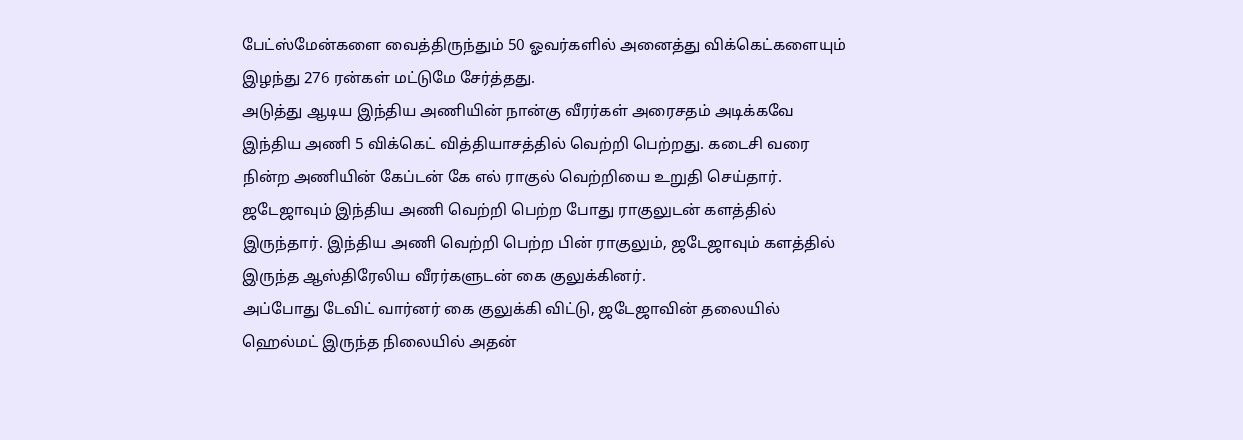பேட்ஸ்மேன்களை வைத்திருந்தும் 50 ஓவர்களில் அனைத்து விக்கெட்களையும் இழந்து 276 ரன்கள் மட்டுமே சேர்த்தது.
அடுத்து ஆடிய இந்திய அணியின் நான்கு வீரர்கள் அரைசதம் அடிக்கவே இந்திய அணி 5 விக்கெட் வித்தியாசத்தில் வெற்றி பெற்றது. கடைசி வரை நின்ற அணியின் கேப்டன் கே எல் ராகுல் வெற்றியை உறுதி செய்தார்.
ஜடேஜாவும் இந்திய அணி வெற்றி பெற்ற போது ராகுலுடன் களத்தில் இருந்தார். இந்திய அணி வெற்றி பெற்ற பின் ராகுலும், ஜடேஜாவும் களத்தில் இருந்த ஆஸ்திரேலிய வீரர்களுடன் கை குலுக்கினர்.
அப்போது டேவிட் வார்னர் கை குலுக்கி விட்டு, ஜடேஜாவின் தலையில் ஹெல்மட் இருந்த நிலையில் அதன்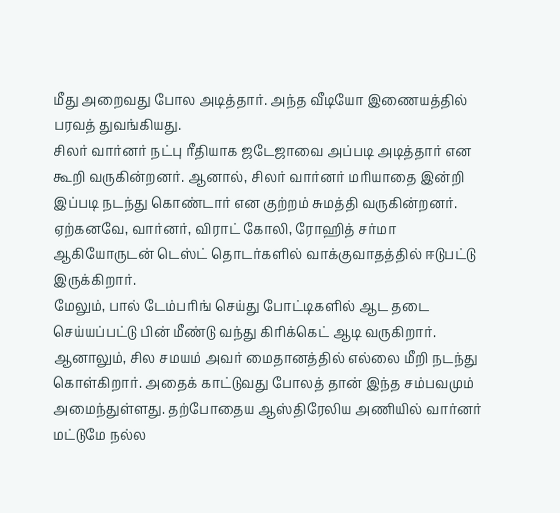மீது அறைவது போல அடித்தார். அந்த வீடியோ இணையத்தில் பரவத் துவங்கியது.
சிலர் வார்னர் நட்பு ரீதியாக ஜடேஜாவை அப்படி அடித்தார் என கூறி வருகின்றனர். ஆனால், சிலர் வார்னர் மரியாதை இன்றி இப்படி நடந்து கொண்டார் என குற்றம் சுமத்தி வருகின்றனர். ஏற்கனவே, வார்னர், விராட் கோலி, ரோஹித் சர்மா ஆகியோருடன் டெஸ்ட் தொடர்களில் வாக்குவாதத்தில் ஈடுபட்டு இருக்கிறார்.
மேலும், பால் டேம்பரிங் செய்து போட்டிகளில் ஆட தடை செய்யப்பட்டு பின் மீண்டு வந்து கிரிக்கெட் ஆடி வருகிறார். ஆனாலும், சில சமயம் அவர் மைதானத்தில் எல்லை மீறி நடந்து கொள்கிறார். அதைக் காட்டுவது போலத் தான் இந்த சம்பவமும் அமைந்துள்ளது. தற்போதைய ஆஸ்திரேலிய அணியில் வார்னர் மட்டுமே நல்ல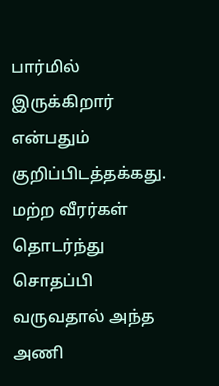பார்மில் இருக்கிறார் என்பதும் குறிப்பிடத்தக்கது. மற்ற வீரர்கள் தொடர்ந்து சொதப்பி வருவதால் அந்த அணி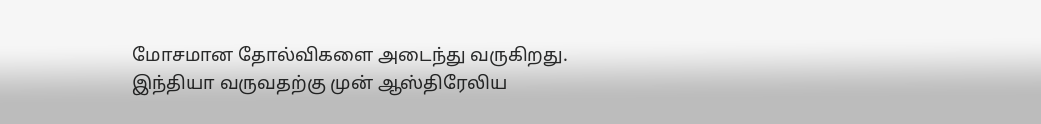மோசமான தோல்விகளை அடைந்து வருகிறது.
இந்தியா வருவதற்கு முன் ஆஸ்திரேலிய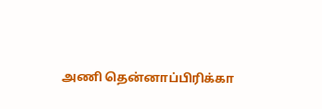அணி தென்னாப்பிரிக்கா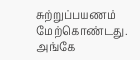சுற்றுப்பயணம் மேற்கொண்டது. அங்கே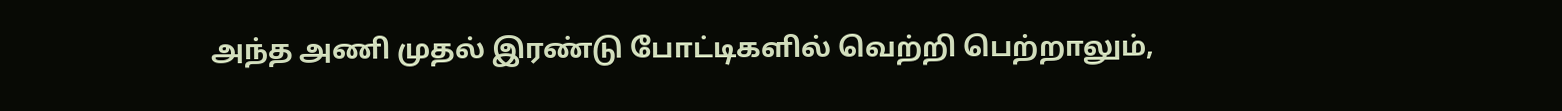அந்த அணி முதல் இரண்டு போட்டிகளில் வெற்றி பெற்றாலும்,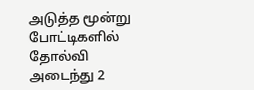அடுத்த மூன்று போட்டிகளில் தோல்வி அடைந்து 2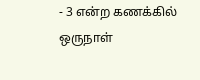- 3 என்ற கணக்கில் ஒருநாள்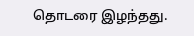தொடரை இழந்தது.